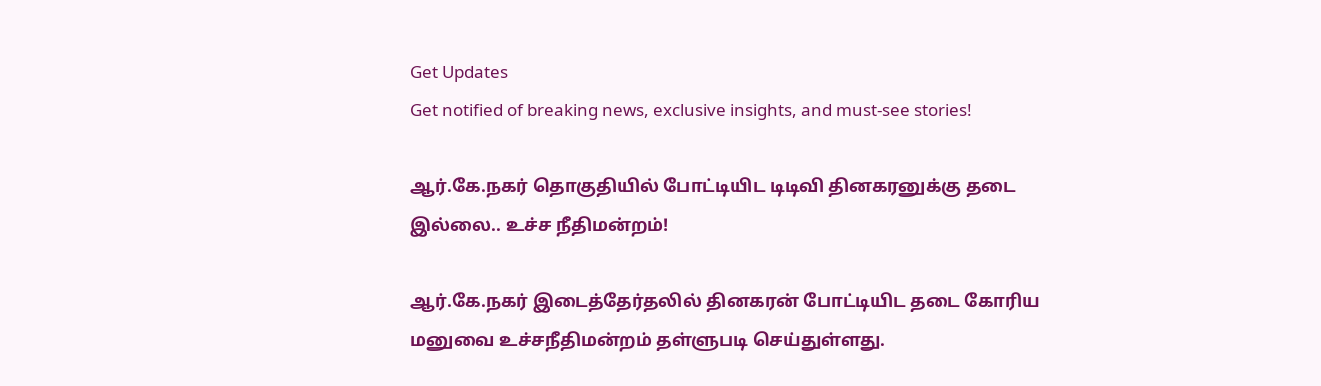Get Updates
Get notified of breaking news, exclusive insights, and must-see stories!

ஆர்.கே.நகர் தொகுதியில் போட்டியிட டிடிவி தினகரனுக்கு தடை இல்லை.. உச்ச நீதிமன்றம்!

ஆர்.கே.நகர் இடைத்தேர்தலில் தினகரன் போட்டியிட தடை கோரிய மனுவை உச்சநீதிமன்றம் தள்ளுபடி செய்துள்ளது.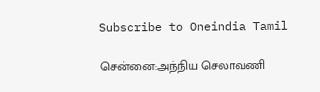Subscribe to Oneindia Tamil

சென்னை:அந்நிய செலாவணி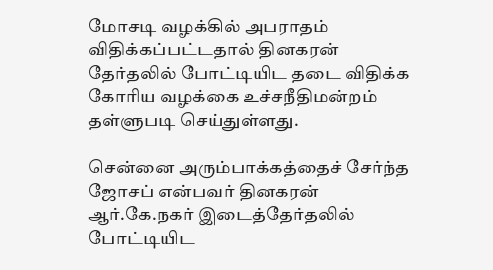மோசடி வழக்கில் அபராதம் விதிக்கப்பட்டதால் தினகரன் தேர்தலில் போட்டியிட தடை விதிக்க கோரிய வழக்கை உச்சநீதிமன்றம் தள்ளுபடி செய்துள்ளது.

சென்னை அரும்பாக்கத்தைச் சேர்ந்த ஜோசப் என்பவர் தினகரன் ஆர்.கே.நகர் இடைத்தேர்தலில் போட்டியிட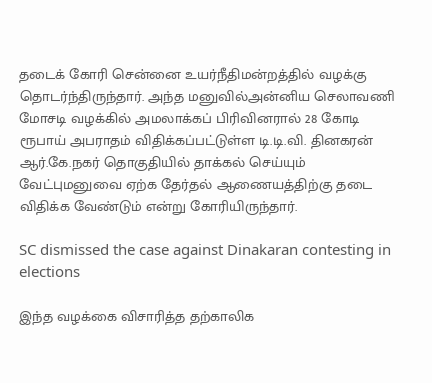தடைக் கோரி சென்னை உயர்நீதிமன்றத்தில் வழக்கு தொடர்ந்திருந்தார். அந்த மனுவில்அன்னிய செலாவணி மோசடி வழக்கில் அமலாக்கப் பிரிவினரால் 28 கோடி ரூபாய் அபராதம் விதிக்கப்பட்டுள்ள டி.டி.வி. தினகரன் ஆர்.கே.நகர் தொகுதியில் தாக்கல் செய்யும் வேட்புமனுவை ஏற்க தேர்தல் ஆணையத்திற்கு தடை விதிக்க வேண்டும் என்று கோரியிருந்தார்.

SC dismissed the case against Dinakaran contesting in elections

இந்த வழக்கை விசாரித்த தற்காலிக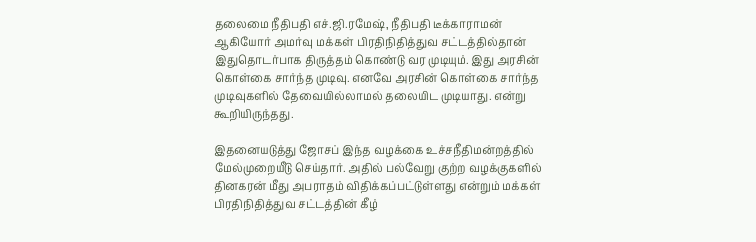தலைமை நீதிபதி எச்.ஜி.ரமேஷ், நீதிபதி டீக்காராமன் ஆகியோர் அமர்வு மக்கள் பிரதிநிதித்துவ சட்டத்தில்தான் இதுதொடர்பாக திருத்தம் கொண்டு வர முடியும். இது அரசின் கொள்கை சார்ந்த முடிவு. எனவே அரசின் கொள்கை சார்ந்த முடிவுகளில் தேவையில்லாமல் தலையிட முடியாது. என்று கூறியிருந்தது.

இதனையடுத்து ஜோசப் இந்த வழக்கை உச்சநீதிமன்றத்தில் மேல்முறையீடு செய்தார். அதில் பல்வேறு குற்ற வழக்குகளில் தினகரன் மீது அபராதம் விதிக்கப்பட்டுள்ளது என்றும் மக்கள் பிரதிநிதித்துவ சட்டத்தின் கீழ்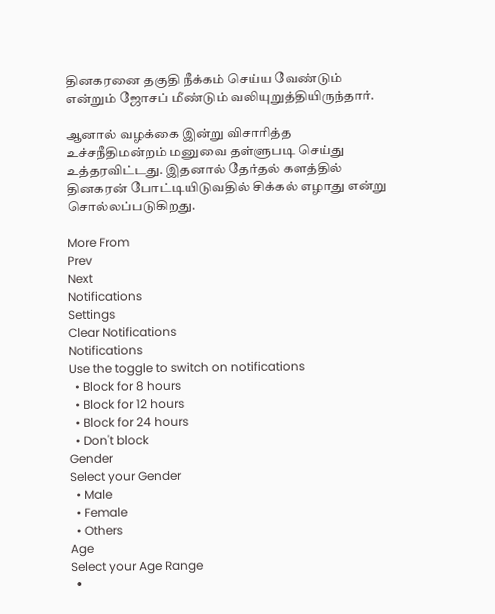தினகரனை தகுதி நீக்கம் செய்ய வேண்டும் என்றும் ஜோசப் மீண்டும் வலியுறுத்தியிருந்தார்.

ஆனால் வழக்கை இன்று விசாரித்த உச்சநீதிமன்றம் மனுவை தள்ளுபடி செய்து உத்தரவிட்டது. இதனால் தேர்தல் களத்தில் தினகரன் போட்டியிடுவதில் சிக்கல் எழாது என்று சொல்லப்படுகிறது.

More From
Prev
Next
Notifications
Settings
Clear Notifications
Notifications
Use the toggle to switch on notifications
  • Block for 8 hours
  • Block for 12 hours
  • Block for 24 hours
  • Don't block
Gender
Select your Gender
  • Male
  • Female
  • Others
Age
Select your Age Range
  •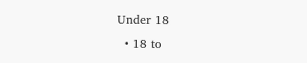Under 18
  • 18 to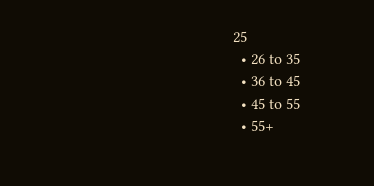25
  • 26 to 35
  • 36 to 45
  • 45 to 55
  • 55+